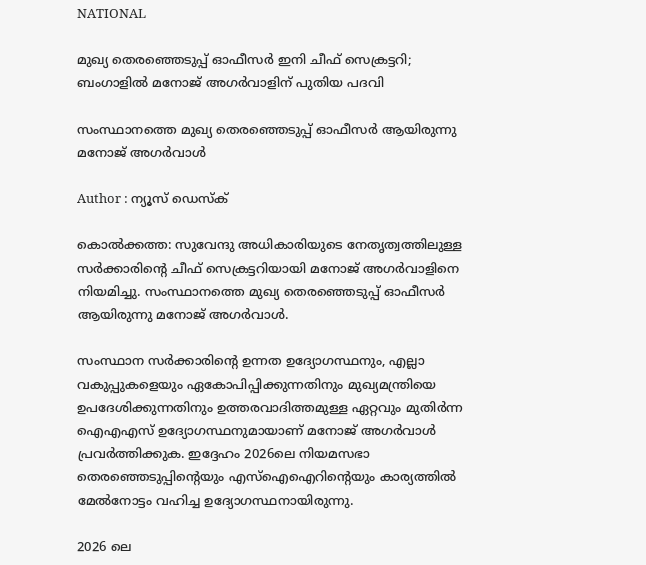NATIONAL

മുഖ്യ തെരഞ്ഞെടുപ്പ് ഓഫീസർ ഇനി ചീഫ് സെക്രട്ടറി; ബംഗാളിൽ മനോജ് അഗർവാളിന് പുതിയ പദവി

സംസ്ഥാനത്തെ മുഖ്യ തെരഞ്ഞെടുപ്പ് ഓഫീസർ ആയിരുന്നു മനോജ് അഗർവാൾ

Author : ന്യൂസ് ഡെസ്ക്

കൊൽക്കത്ത: സുവേന്ദു അധികാരിയുടെ നേതൃത്വത്തിലുള്ള സർക്കാരിൻ്റെ ചീഫ് സെക്രട്ടറിയായി മനോജ് അഗർവാളിനെ നിയമിച്ചു. സംസ്ഥാനത്തെ മുഖ്യ തെരഞ്ഞെടുപ്പ് ഓഫീസർ ആയിരുന്നു മനോജ് അഗർവാൾ.

സംസ്ഥാന സർക്കാരിൻ്റെ ഉന്നത ഉദ്യോഗസ്ഥനും, എല്ലാ വകുപ്പുകളെയും ഏകോപിപ്പിക്കുന്നതിനും മുഖ്യമന്ത്രിയെ ഉപദേശിക്കുന്നതിനും ഉത്തരവാദിത്തമുള്ള ഏറ്റവും മുതിർന്ന ഐഎഎസ് ഉദ്യോഗസ്ഥനുമായാണ് മനോജ് അഗർവാൾ പ്രവർത്തിക്കുക. ഇദ്ദേഹം 2026ലെ നിയമസഭാ തെരഞ്ഞെടുപ്പിൻ്റെയും എസ്ഐഐറിൻ്റെയും കാര്യത്തിൽ മേൽനോട്ടം വഹിച്ച ഉദ്യോഗസ്ഥനായിരുന്നു.

2026 ലെ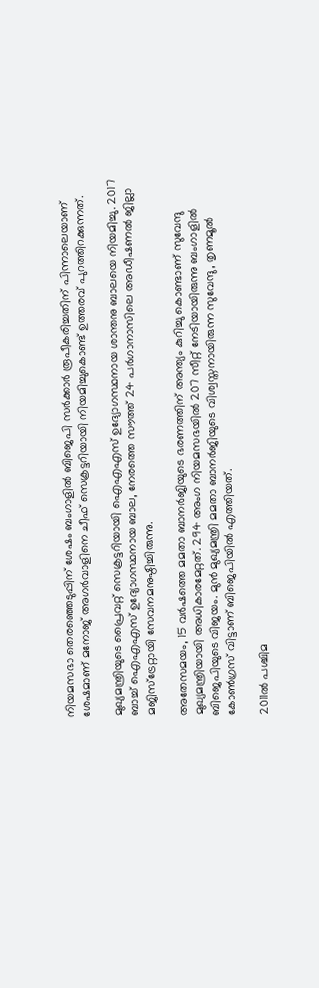നിയമസഭാ തെരഞ്ഞെടുപ്പിന് ശേഷം ബംഗാളിൽ ബിജെപി സർക്കാർ രൂപീകരിച്ചതിന് പിന്നാലെയാണ് ശേഷമാണ് മനോജ് അഗർവാളിനെ ചീഫ് സെക്രട്ടറിയായി നിയമിച്ചുകൊണ്ട് ഉത്തരവ് പുറത്തിറക്കുന്നത്.

മുഖ്യമന്ത്രിയുടെ പ്രൈവറ്റ് സെക്രട്ടറിയായി ഐഎഎസ് ഉദ്യോഗസ്ഥനായ ശാന്തനു ബാലയെ നിയമിച്ചു. 2017 ബാച്ച് ഐഎഎസ് ഉദ്യോഗസ്ഥനായ ബാല, നേരത്തെ സൗത്ത് 24 പർഗാനാസിലെ അഡീഷണൽ ജില്ലാ മജിസ്ട്രേറ്റായി സേവനമനുഷ്ഠിച്ചിരുന്നു.

അതേസമയം, 15 വര്‍ഷത്തെ മമതാ ബാനര്‍ജിയുടെ ഭരണത്തിന് അന്ത്യം കുറിച്ചു കൊണ്ടാണ് സുവേന്ദു മുഖ്യമന്ത്രിയായി അധികാരമേറ്റത്. 294 അംഗ നിയമസഭയിൽ 207 സീറ്റ് നേടിയായിരുന്നു ബംഗാളിൽ ബിജെപിയുടെ വിജയം. മുൻ മുഖ്യമന്ത്രി മമതാ ബാനർജിയുടെ വിശ്വസ്തനായിരുന്ന സുവേന്ദു, തൃണമൂൽ കോൺഗ്രസ് വിട്ടാണ് ബിജെപിയിൽ എത്തിയത്.

2011ല്‍ പശ്ചിമ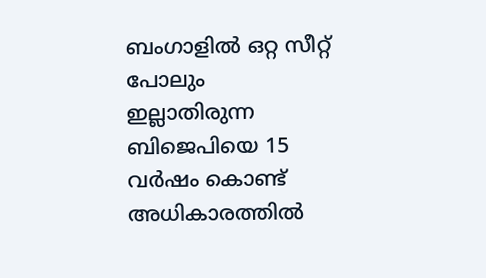ബംഗാളില്‍ ഒറ്റ സീറ്റ് പോലും ഇല്ലാതിരുന്ന ബിജെപിയെ 15 വര്‍ഷം കൊണ്ട് അധികാരത്തില്‍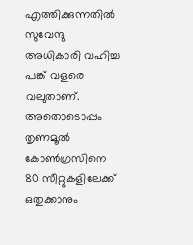എത്തിക്കുന്നതില്‍ സുവേന്ദു അധികാരി വഹിച്ച പങ്ക് വളരെ വലുതാണ്. അതൊടൊപ്പം തൃണമൂല്‍ കോണ്‍ഗ്രസിനെ 80 സീറ്റുകളിലേക്ക് ഒതുക്കാനും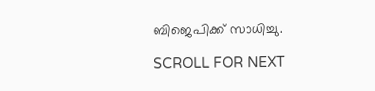ബിജെപിക്ക് സാധിച്ചു.

SCROLL FOR NEXT